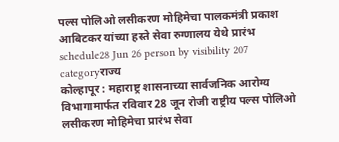पल्स पोलिओ लसीकरण मोहिमेचा पालकमंत्री प्रकाश आबिटकर यांच्या हस्ते सेवा रुग्णालय येथे प्रारंभ
schedule28 Jun 26 person by visibility 207 categoryराज्य
कोल्हापूर : महाराष्ट्र शासनाच्या सार्वजनिक आरोग्य विभागामार्फत रविवार 28 जून रोजी राष्ट्रीय पल्स पोलिओ लसीकरण मोहिमेचा प्रारंभ सेवा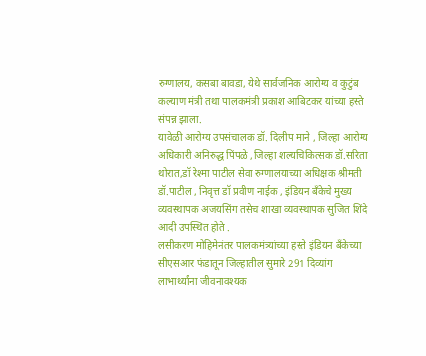रुग्णालय, कसबा बावडा, येथे सार्वजनिक आरोग्य व कुटुंब कल्याण मंत्री तथा पालकमंत्री प्रकाश आबिटकर यांच्या हस्ते संपन्न झाला.
यावेळी आरोग्य उपसंचालक डॉ. दिलीप माने , जिल्हा आरोग्य अधिकारी अनिरुद्ध पिंपळे ,जिल्हा शल्यचिकित्सक डॉ.सरिता थोरात,डॉ रेश्मा पाटील सेवा रुग्णालयाच्या अधिक्षक श्रीमती डॉ.पाटील , निवृत्त डॉ प्रवीण नाईक , इंडियन बँकेचे मुख्य व्यवस्थापक अजयसिंग तसेच शाखा व्यवस्थापक सुजित शिंदे आदी उपस्थित होते .
लसीकरण मोहिमेनंतर पालकमंत्र्यांच्या हस्ते इंडियन बँकेच्या सीएसआर फंडातून जिल्हातील सुमारे 291 दिव्यांग लाभार्थ्यांना जीवनावश्यक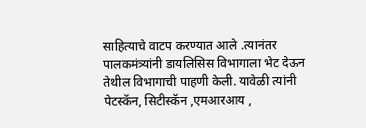साहित्याचे वाटप करण्यात आले .त्यानंतर पालकमंत्र्यांनी डायलिसिस विभागाला भेट देऊन तेथील विभागाची पाहणी केली. यावेळी त्यांनी पेटस्कॅन, सिटीस्कॅन ,एमआरआय ,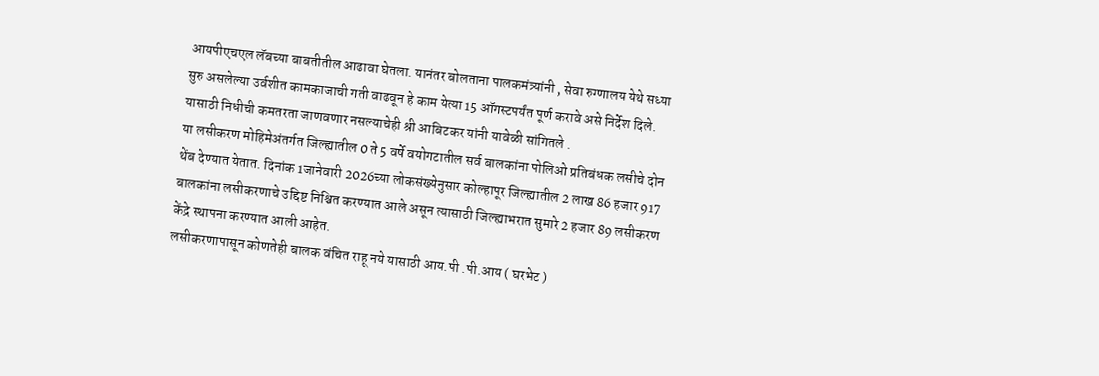आयपीएचएल लॅबच्या बाबतीतील आढावा घेतला. यानंतर बोलताना पालकमंत्र्यांनी , सेवा रुग्णालय येथे सध्या सुरु असलेल्या उर्वशीत कामकाजाची गती वाढवून हे काम येत्या 15 ऑगस्टपर्यंत पूर्ण करावे असे निर्देश दिले. यासाठी निधीची कमतरता जाणवणार नसल्याचेही श्री आबिटकर यांनी यावेळी सांगितले .
या लसीकरण मोहिमेअंतर्गत जिल्ह्यातील 0 ते 5 वर्षे वयोगटातील सर्व बालकांना पोलिओ प्रतिबंधक लसीचे दोन थेंब देण्यात येतात. दिनांक 1जानेवारी 2026च्या लोकसंख्येनुसार कोल्हापूर जिल्ह्यातील 2 लाख 86 हजार 917 बालकांना लसीकरणाचे उद्दिष्ट निश्चित करण्यात आले असून त्यासाठी जिल्ह्याभरात सुमारे 2 हजार 89 लसीकरण केंद्रे स्थापना करण्यात आली आहेत.
लसीकरणापासून कोणतेही बालक वंचित राहू नये यासाठी आय.पी .पी.आय ( घरभेट )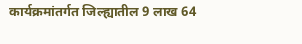कार्यक्रमांतर्गत जिल्ह्यातील 9 लाख 64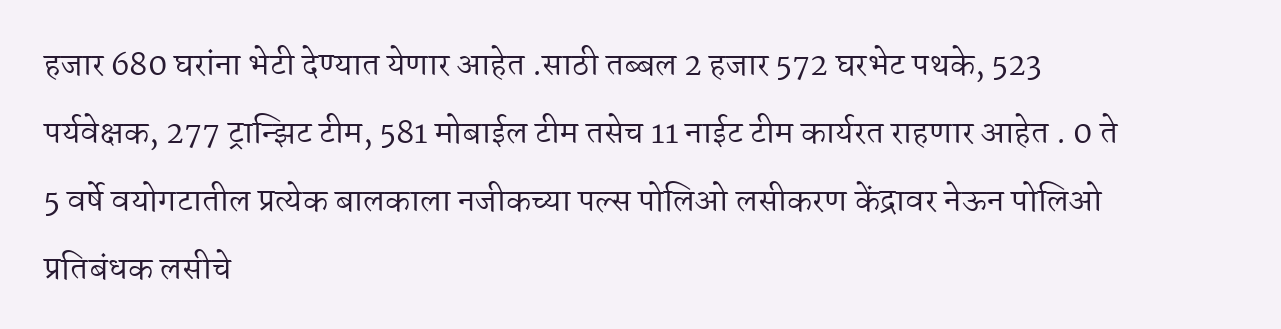हजार 680 घरांना भेटी देण्यात येणार आहेत .साठी तब्बल 2 हजार 572 घरभेट पथके, 523 पर्यवेक्षक, 277 ट्रान्झिट टीम, 581 मोबाईल टीम तसेच 11 नाईट टीम कार्यरत राहणार आहेत . 0 ते 5 वर्षे वयोगटातील प्रत्येक बालकाला नजीकच्या पल्स पोलिओ लसीकरण केंद्रावर नेऊन पोलिओ प्रतिबंधक लसीचे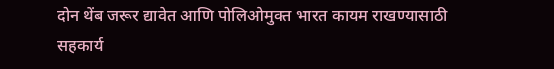दोन थेंब जरूर द्यावेत आणि पोलिओमुक्त भारत कायम राखण्यासाठी सहकार्य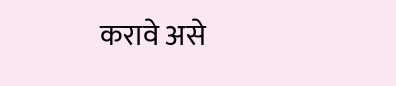करावे असे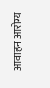आवाहन आरोग्य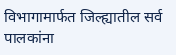विभागामार्फत जिल्ह्यातील सर्व पालकांना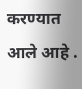करण्यात आले आहे .